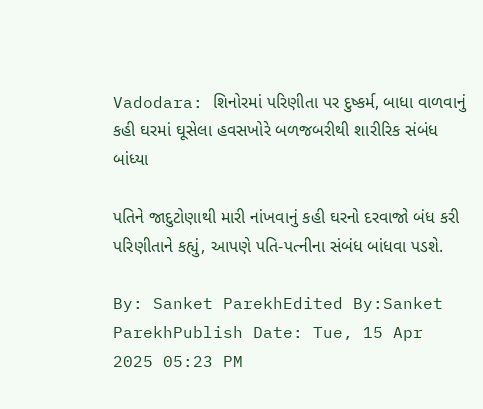Vadodara: શિનોરમાં પરિણીતા પર દુષ્કર્મ, બાધા વાળવાનું કહી ઘરમાં ઘૂસેલા હવસખોરે બળજબરીથી શારીરિક સંબંધ બાંધ્યા

પતિને જાદુટોણાથી મારી નાંખવાનું કહી ઘરનો દરવાજો બંધ કરી પરિણીતાને કહ્યું, આપણે પતિ-પત્નીના સંબંધ બાંધવા પડશે.

By: Sanket ParekhEdited By:Sanket ParekhPublish Date: Tue, 15 Apr 2025 05:23 PM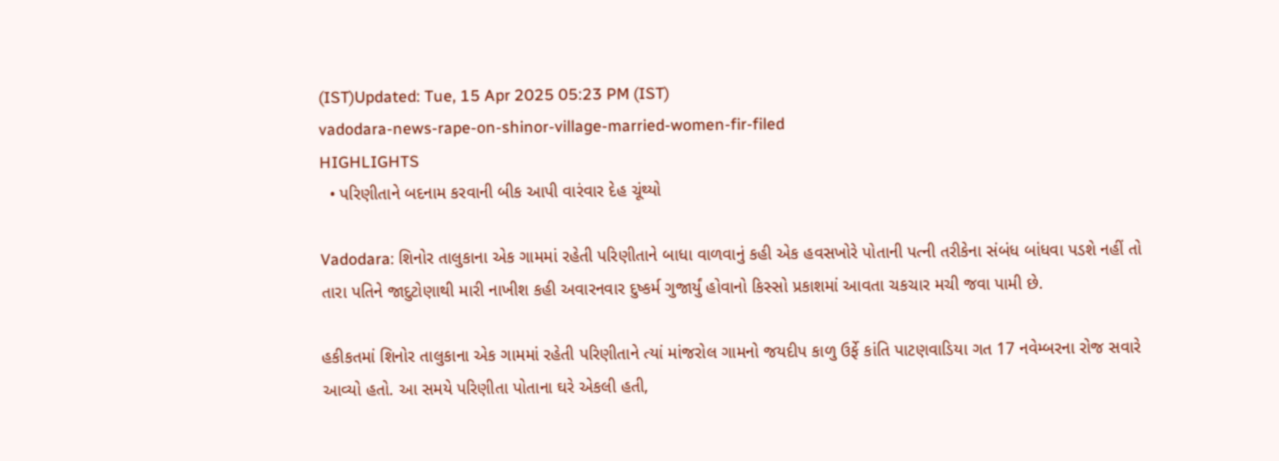(IST)Updated: Tue, 15 Apr 2025 05:23 PM (IST)
vadodara-news-rape-on-shinor-village-married-women-fir-filed
HIGHLIGHTS
  • પરિણીતાને બદનામ કરવાની બીક આપી વારંવાર દેહ ચૂંથ્યો

Vadodara: શિનોર તાલુકાના એક ગામમાં રહેતી પરિણીતાને બાધા વાળવાનું કહી એક હવસખોરે પોતાની પત્ની તરીકેના સંબંધ બાંધવા પડશે નહીં તો તારા પતિને જાદુટોણાથી મારી નાખીશ કહી અવારનવાર દુષ્કર્મ ગુજાર્યું હોવાનો કિસ્સો પ્રકાશમાં આવતા ચકચાર મચી જવા પામી છે.

હકીકતમાં શિનોર તાલુકાના એક ગામમાં રહેતી પરિણીતાને ત્યાં માંજરોલ ગામનો જયદીપ કાળુ ઉર્ફે કાંતિ પાટણવાડિયા ગત 17 નવેમ્બરના રોજ સવારે આવ્યો હતો. આ સમયે પરિણીતા પોતાના ઘરે એકલી હતી,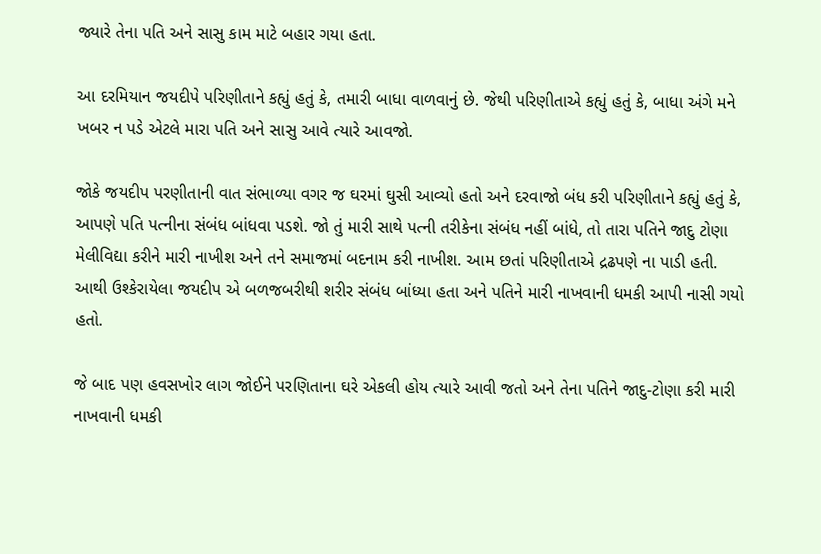જ્યારે તેના પતિ અને સાસુ કામ માટે બહાર ગયા હતા.

આ દરમિયાન જયદીપે પરિણીતાને કહ્યું હતું કે, તમારી બાધા વાળવાનું છે. જેથી પરિણીતાએ કહ્યું હતું કે, બાધા અંગે મને ખબર ન પડે એટલે મારા પતિ અને સાસુ આવે ત્યારે આવજો.

જોકે જયદીપ પરણીતાની વાત સંભાળ્યા વગર જ ઘરમાં ઘુસી આવ્યો હતો અને દરવાજો બંધ કરી પરિણીતાને કહ્યું હતું કે, આપણે પતિ પત્નીના સંબંધ બાંધવા પડશે. જો તું મારી સાથે પત્ની તરીકેના સંબંધ નહીં બાંધે, તો તારા પતિને જાદુ ટોણા મેલીવિદ્યા કરીને મારી નાખીશ અને તને સમાજમાં બદનામ કરી નાખીશ. આમ છતાં પરિણીતાએ દ્રઢપણે ના પાડી હતી. આથી ઉશ્કેરાયેલા જયદીપ એ બળજબરીથી શરીર સંબંધ બાંધ્યા હતા અને પતિને મારી નાખવાની ધમકી આપી નાસી ગયો હતો.

જે બાદ પણ હવસખોર લાગ જોઈને પરણિતાના ઘરે એકલી હોય ત્યારે આવી જતો અને તેના પતિને જાદુ-ટોણા કરી મારી નાખવાની ધમકી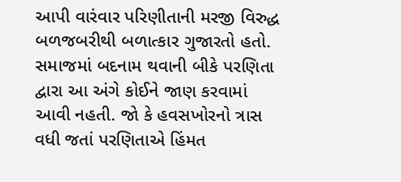આપી વારંવાર પરિણીતાની મરજી વિરુદ્ધ બળજબરીથી બળાત્કાર ગુજારતો હતો. સમાજમાં બદનામ થવાની બીકે પરણિતા દ્વારા આ અંગે કોઈને જાણ કરવામાં આવી નહતી. જો કે હવસખોરનો ત્રાસ વધી જતાં પરણિતાએ હિંમત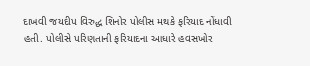દાખવી જયદીપ વિરુદ્ધ શિનોર પોલીસ મથકે ફરિયાદ નોંધાવી હતી. પોલીસે પરિણતાની ફરિયાદના આધારે હવસખોર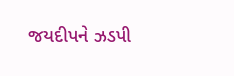જયદીપને ઝડપી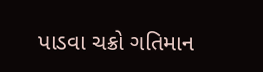પાડવા ચક્રો ગતિમાન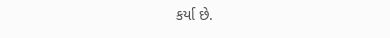કર્યા છે.